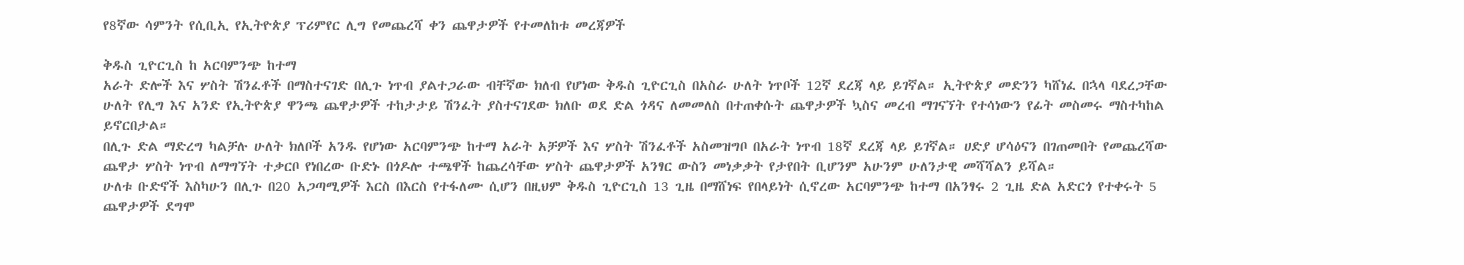የ8ኛው ሳምንት የሲቢኢ የኢትዮጵያ ፕሪምየር ሊግ የመጨረሻ ቀን ጨዋታዎች የተመለከቱ መረጃዎች

ቅዱስ ጊዮርጊስ ከ አርባምንጭ ከተማ
አራት ድሎች እና ሦስት ሽንፈቶች በማስተናገድ በሊጉ ነጥብ ያልተጋራው ብቸኛው ክለብ የሆነው ቅዱስ ጊዮርጊስ በአስራ ሁለት ነጥቦች 12ኛ ደረጃ ላይ ይገኛል። ኢትዮጵያ መድንን ካሸነፈ በኋላ ባደረጋቸው ሁለት የሊግ እና አንድ የኢትዮጵያ ዋንጫ ጨዋታዎች ተከታታይ ሽንፈት ያስተናገደው ክለቡ ወደ ድል ጎዳና ለመመለስ በተጠቀሱት ጨዋታዎች ኳስና መረብ ማገናኘት የተሳነውን የፊት መስመሩ ማስተካከል ይኖርበታል።
በሊጉ ድል ማድረግ ካልቻሉ ሁለት ክለቦች አንዱ የሆነው አርባምንጭ ከተማ አራት አቻዎች እና ሦስት ሽንፈቶች አስመዝግቦ በአራት ነጥብ 18ኛ ደረጃ ላይ ይገኛል። ሀድያ ሆሳዕናን በገጠመበት የመጨረሻው ጨዋታ ሦስት ነጥብ ለማግኘት ተቃርቦ የነበረው ቡድኑ በጎዶሎ ተጫዋች ከጨረሳቸው ሦስት ጨዋታዎች አንፃር ውስን መነቃቃት የታየበት ቢሆንም አሁንም ሁለንታዊ መሻሻልን ይሻል።
ሁለቱ ቡድኖች እስካሁን በሊጉ በ20 አጋጣሚዎች እርስ በእርስ የተፋለሙ ሲሆን በዚህም ቅዱስ ጊዮርጊስ 13 ጊዜ በማሸነፍ የበላይነት ሲኖረው አርባምንጭ ከተማ በአንፃሩ 2 ጊዜ ድል አድርጎ የተቀሩት 5 ጨዋታዎች ደግሞ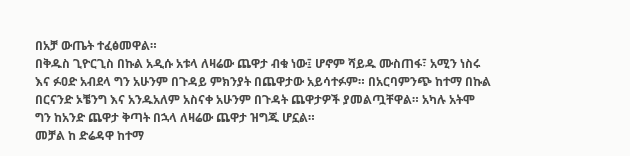በአቻ ውጤት ተፈፅመዋል።
በቅዱስ ጊዮርጊስ በኩል አዲሱ አቱላ ለዛሬው ጨዋታ ብቁ ነው፤ ሆኖም ሻይዱ ሙስጠፋ፣ አሚን ነስሩ እና ፉዐድ አብደላ ግን አሁንም በጉዳይ ምክንያት በጨዋታው አይሳተፉም። በአርባምንጭ ከተማ በኩል በርናንድ ኦቼንግ እና አንዱአለም አስናቀ አሁንም በጉዳት ጨዋታዎች ያመልጧቸዋል። አካሉ አትሞ ግን ከአንድ ጨዋታ ቅጣት በኋላ ለዛሬው ጨዋታ ዝግጁ ሆኗል።
መቻል ከ ድሬዳዋ ከተማ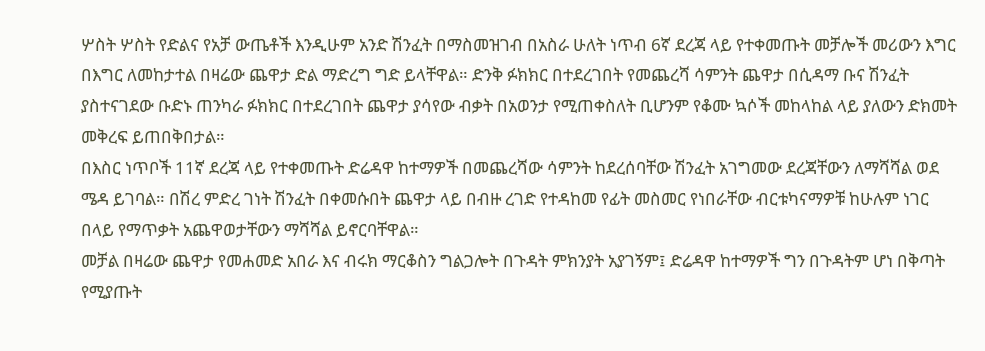ሦስት ሦስት የድልና የአቻ ውጤቶች እንዲሁም አንድ ሽንፈት በማስመዝገብ በአስራ ሁለት ነጥብ 6ኛ ደረጃ ላይ የተቀመጡት መቻሎች መሪውን እግር በእግር ለመከታተል በዛሬው ጨዋታ ድል ማድረግ ግድ ይላቸዋል። ድንቅ ፉክክር በተደረገበት የመጨረሻ ሳምንት ጨዋታ በሲዳማ ቡና ሽንፈት ያስተናገደው ቡድኑ ጠንካራ ፉክክር በተደረገበት ጨዋታ ያሳየው ብቃት በአወንታ የሚጠቀስለት ቢሆንም የቆሙ ኳሶች መከላከል ላይ ያለውን ድክመት መቅረፍ ይጠበቅበታል።
በእስር ነጥቦች 11ኛ ደረጃ ላይ የተቀመጡት ድሬዳዋ ከተማዎች በመጨረሻው ሳምንት ከደረሰባቸው ሽንፈት አገግመው ደረጃቸውን ለማሻሻል ወደ ሜዳ ይገባል። በሽረ ምድረ ገነት ሽንፈት በቀመሱበት ጨዋታ ላይ በብዙ ረገድ የተዳከመ የፊት መስመር የነበራቸው ብርቱካናማዎቹ ከሁሉም ነገር በላይ የማጥቃት አጨዋወታቸውን ማሻሻል ይኖርባቸዋል።
መቻል በዛሬው ጨዋታ የመሐመድ አበራ እና ብሩክ ማርቆስን ግልጋሎት በጉዳት ምክንያት አያገኝም፤ ድሬዳዋ ከተማዎች ግን በጉዳትም ሆነ በቅጣት የሚያጡት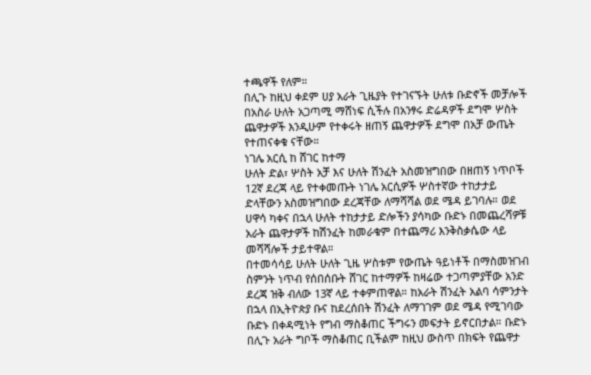ተጫዋች የለም።
በሊጉ ከዚህ ቀደም ሀያ አራት ጊዜያት የተገናኙት ሁለቱ ቡድኖች መቻሎች በአስራ ሁለት አጋጣሚ ማሸነፍ ሲችሉ በአንፃሩ ድሬዳዎች ደግሞ ሦስት ጨዋታዎች እንዲሁም የተቀሩት ዘጠኝ ጨዋታዎች ደግሞ በአቻ ውጤት የተጠናቀቁ ናቸው።
ነገሌ አርሲ ከ ሸገር ከተማ
ሁለት ድል፣ ሦስት አቻ እና ሁለት ሽንፈት አስመዝግበው በዘጠኝ ነጥቦች 12ኛ ደረጃ ላይ የተቀመጡት ነገሌ አርሲዎች ሦስተኛው ተከታታይ ድላቸውን አስመዝግበው ደረጃቸው ለማሻሻል ወደ ሜዳ ይገባሉ። ወደ ሀዋሳ ካቀና በኋላ ሁለት ተከታታይ ድሎችን ያሳካው ቡድኑ በመጨረሻዎቹ አራት ጨዋታዎች ከሽንፈት ከመራቁም በተጨማሪ እንቅስቃሴው ላይ መሻሻሎች ታይተዋል።
በተመሳሳይ ሁለት ሁለት ጊዜ ሦስቱም የውጤት ዓይነቶች በማስመዝገብ ስምንት ነጥብ የሰበሰቡት ሸገር ከተማዎች ከዛሬው ተጋጣምያቸው አንድ ደረጃ ዝቅ ብለው 13ኛ ላይ ተቀምጠዋል። ከአራት ሽንፈት አልባ ሳምንታት በኋላ በኢትዮጵያ ቡና ከደረሰበት ሽንፈት ለማገገም ወደ ሜዳ የሚገባው ቡድኑ በቀዳሚነት የግብ ማስቆጠር ችግሩን መፍታት ይኖርበታል። ቡድኑ በሊጉ አራት ግቦች ማስቆጠር ቢችልም ከዚህ ውስጥ በክፍት የጨዋታ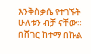እንቅስቃሴ የተገኙት ሁለቱን ብቻ ናቸው።
በሸገር ከተማ በኩል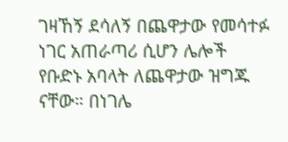ገዛኸኝ ደሳለኝ በጨዋታው የመሳተፉ ነገር አጠራጣሪ ሲሆን ሌሎች የቡድኑ አባላት ለጨዋታው ዝግጁ ናቸው። በነገሌ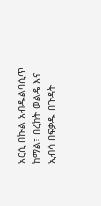አርሲ በኩል አብዱልባሲጥ ከማል፣ በረከት ወልዴ እና ኢብሳ በፍቃዱ በጉዳት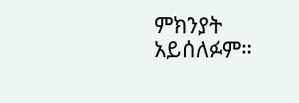ምክንያት አይሰለፉም።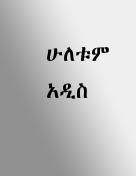ሁለቱም አዲስ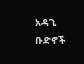አዳጊ ቡድኖች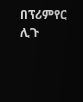በፕሪምየር ሊጉ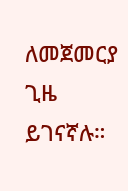ለመጀመርያ ጊዜ ይገናኛሉ።